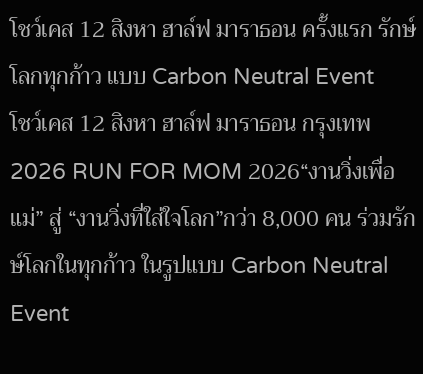โชว์เคส 12 สิงหา ฮาล์ฟ มาราธอน ครั้งแรก รักษ์โลกทุกก้าว แบบ Carbon Neutral Event
โชว์เคส 12 สิงหา ฮาล์ฟ มาราธอน กรุงเทพ 2026 RUN FOR MOM 2026“งานวิ่งเพื่อแม่” สู่ “งานวิ่งที่ใส่ใจโลก”กว่า 8,000 คน ร่วมรักษ์โลกในทุกก้าว ในรูปแบบ Carbon Neutral Event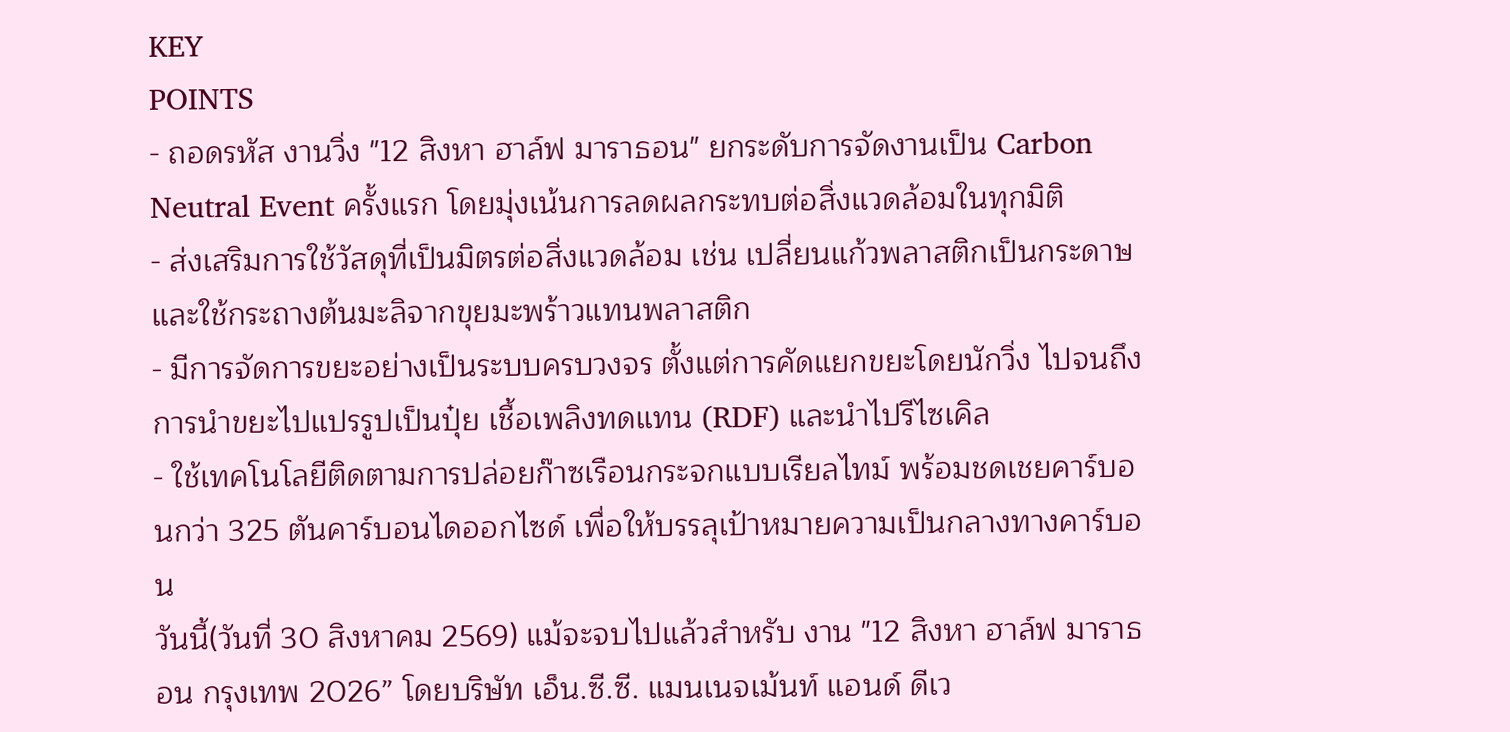KEY
POINTS
- ถอดรหัส งานวิ่ง "12 สิงหา ฮาล์ฟ มาราธอน" ยกระดับการจัดงานเป็น Carbon Neutral Event ครั้งแรก โดยมุ่งเน้นการลดผลกระทบต่อสิ่งแวดล้อมในทุกมิติ
- ส่งเสริมการใช้วัสดุที่เป็นมิตรต่อสิ่งแวดล้อม เช่น เปลี่ยนแก้วพลาสติกเป็นกระดาษ และใช้กระถางต้นมะลิจากขุยมะพร้าวแทนพลาสติก
- มีการจัดการขยะอย่างเป็นระบบครบวงจร ตั้งแต่การคัดแยกขยะโดยนักวิ่ง ไปจนถึงการนำขยะไปแปรรูปเป็นปุ๋ย เชื้อเพลิงทดแทน (RDF) และนำไปรีไซเคิล
- ใช้เทคโนโลยีติดตามการปล่อยก๊าซเรือนกระจกแบบเรียลไทม์ พร้อมชดเชยคาร์บอนกว่า 325 ตันคาร์บอนไดออกไซด์ เพื่อให้บรรลุเป้าหมายความเป็นกลางทางคาร์บอน
วันนี้(วันที่ 30 สิงหาคม 2569) แม้จะจบไปแล้วสำหรับ งาน "12 สิงหา ฮาล์ฟ มาราธอน กรุงเทพ 2026” โดยบริษัท เอ็น.ซี.ซี. แมนเนจเม้นท์ แอนด์ ดีเว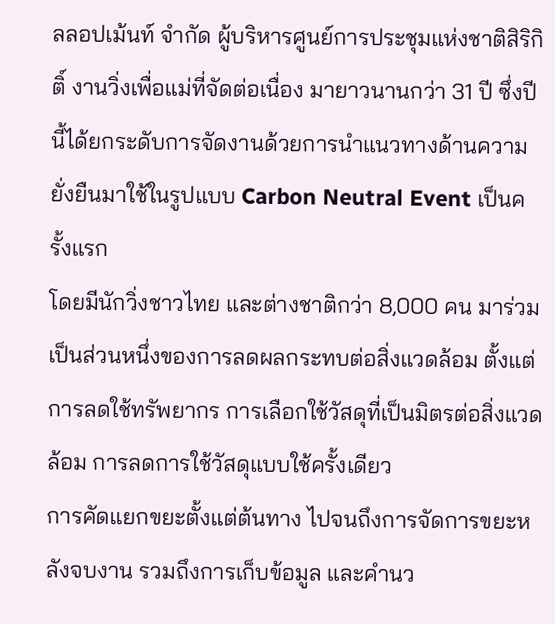ลลอปเม้นท์ จำกัด ผู้บริหารศูนย์การประชุมแห่งชาติสิริกิติ์ งานวิ่งเพื่อแม่ที่จัดต่อเนื่อง มายาวนานกว่า 31 ปี ซึ่งปีนี้ได้ยกระดับการจัดงานด้วยการนำแนวทางด้านความยั่งยืนมาใช้ในรูปแบบ Carbon Neutral Event เป็นครั้งแรก
โดยมีนักวิ่งชาวไทย และต่างชาติกว่า 8,000 คน มาร่วมเป็นส่วนหนึ่งของการลดผลกระทบต่อสิ่งแวดล้อม ตั้งแต่การลดใช้ทรัพยากร การเลือกใช้วัสดุที่เป็นมิตรต่อสิ่งแวดล้อม การลดการใช้วัสดุแบบใช้ครั้งเดียว
การคัดแยกขยะตั้งแต่ต้นทาง ไปจนถึงการจัดการขยะหลังจบงาน รวมถึงการเก็บข้อมูล และคำนว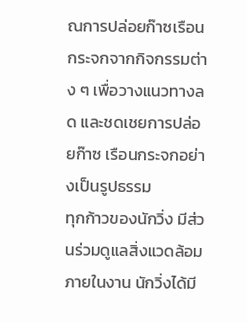ณการปล่อยก๊าซเรือนกระจกจากกิจกรรมต่าง ๆ เพื่อวางแนวทางลด และชดเชยการปล่อยก๊าซ เรือนกระจกอย่างเป็นรูปธรรม
ทุกก้าวของนักวิ่ง มีส่วนร่วมดูแลสิ่งแวดล้อม
ภายในงาน นักวิ่งได้มี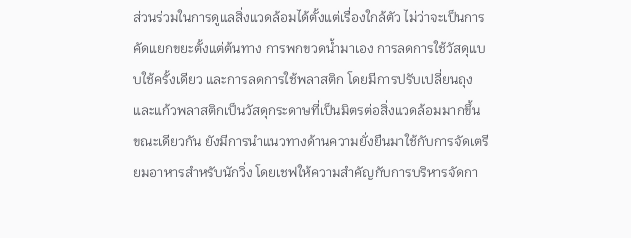ส่วนร่วมในการดูแลสิ่งแวดล้อมได้ตั้งแต่เรื่องใกล้ตัว ไม่ว่าจะเป็นการคัดแยกขยะตั้งแต่ต้นทาง การพกขวดน้ำมาเอง การลดการใช้วัสดุแบบใช้ครั้งเดียว และการลดการใช้พลาสติก โดยมีการปรับเปลี่ยนถุง และแก้วพลาสติกเป็นวัสดุกระดาษที่เป็นมิตรต่อสิ่งแวดล้อมมากขึ้น
ขณะเดียวกัน ยังมีการนำแนวทางด้านความยั่งยืนมาใช้กับการจัดเตรียมอาหารสำหรับนักวิ่ง โดยเชฟให้ความสำคัญกับการบริหารจัดกา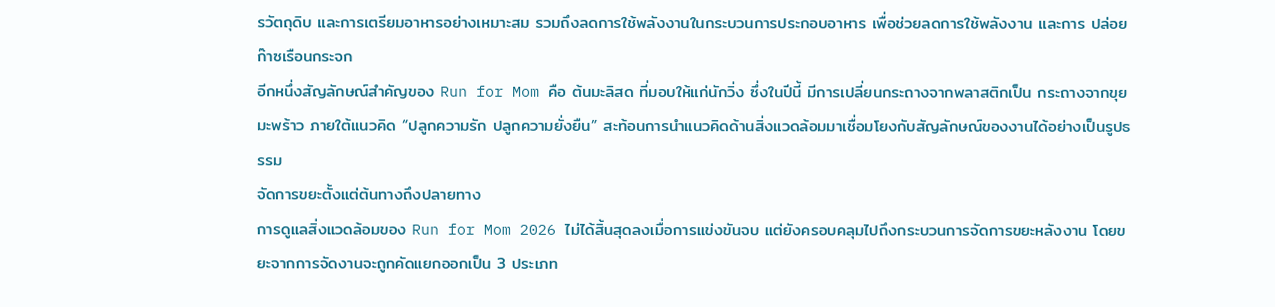รวัตถุดิบ และการเตรียมอาหารอย่างเหมาะสม รวมถึงลดการใช้พลังงานในกระบวนการประกอบอาหาร เพื่อช่วยลดการใช้พลังงาน และการ ปล่อยก๊าซเรือนกระจก
อีกหนึ่งสัญลักษณ์สำคัญของ Run for Mom คือ ต้นมะลิสด ที่มอบให้แก่นักวิ่ง ซึ่งในปีนี้ มีการเปลี่ยนกระถางจากพลาสติกเป็น กระถางจากขุยมะพร้าว ภายใต้แนวคิด “ปลูกความรัก ปลูกความยั่งยืน” สะท้อนการนำแนวคิดด้านสิ่งแวดล้อมมาเชื่อมโยงกับสัญลักษณ์ของงานได้อย่างเป็นรูปธรรม
จัดการขยะตั้งแต่ต้นทางถึงปลายทาง
การดูแลสิ่งแวดล้อมของ Run for Mom 2026 ไม่ได้สิ้นสุดลงเมื่อการแข่งขันจบ แต่ยังครอบคลุมไปถึงกระบวนการจัดการขยะหลังงาน โดยขยะจากการจัดงานจะถูกคัดแยกออกเป็น 3 ประเภท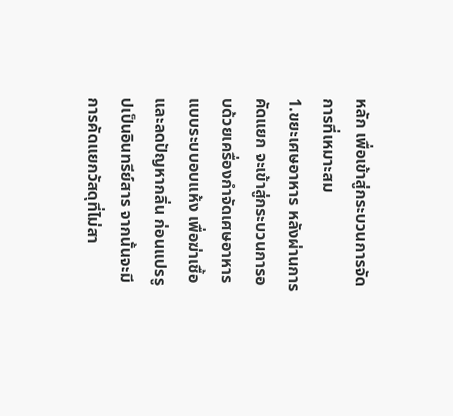หลัก เพื่อเข้าสู่กระบวนการจัดการที่เหมาะสม
1.ขยะเศษอาหาร หลังผ่านการคัดแยก จะเข้าสู่กระบวนการอบด้วยเครื่องกำจัดเศษอาหาร แบบระบบอบแห้ง เพื่อฆ่าเชื้อ และลดปัญหากลิ่น ก่อนแปรรูปเป็นอินทรีย์สาร จากนั้นจะมีการคัดแยกวัสดุที่ไม่สา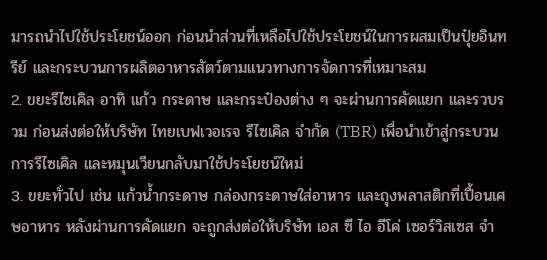มารถนำไปใช้ประโยชน์ออก ก่อนนำส่วนที่เหลือไปใช้ประโยชน์ในการผสมเป็นปุ๋ยอินทรีย์ และกระบวนการผลิตอาหารสัตว์ตามแนวทางการจัดการที่เหมาะสม
2. ขยะรีไซเคิล อาทิ แก้ว กระดาษ และกระป๋องต่าง ๆ จะผ่านการคัดแยก และรวบรวม ก่อนส่งต่อให้บริษัท ไทยเบฟเวอเรจ รีไซเคิล จำกัด (TBR) เพื่อนำเข้าสู่กระบวนการรีไซเคิล และหมุนเวียนกลับมาใช้ประโยชน์ใหม่
3. ขยะทั่วไป เช่น แก้วน้ำกระดาษ กล่องกระดาษใส่อาหาร และถุงพลาสติกที่เปื้อนเศษอาหาร หลังผ่านการคัดแยก จะถูกส่งต่อให้บริษัท เอส ซี ไอ อีโค่ เซอร์วิสเซส จำ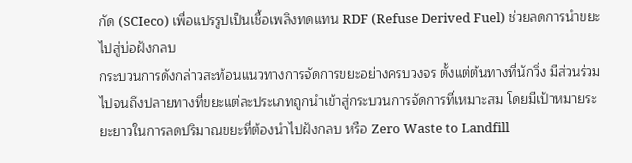กัด (SCIeco) เพื่อแปรรูปเป็นเชื้อเพลิงทดแทน RDF (Refuse Derived Fuel) ช่วยลดการนำขยะไปสู่บ่อฝังกลบ
กระบวนการดังกล่าวสะท้อนแนวทางการจัดการขยะอย่างครบวงจร ตั้งแต่ต้นทางที่นักวิ่ง มีส่วนร่วม ไปจนถึงปลายทางที่ขยะแต่ละประเภทถูกนำเข้าสู่กระบวนการจัดการที่เหมาะสม โดยมีเป้าหมายระยะยาวในการลดปริมาณขยะที่ต้องนำไปฝังกลบ หรือ Zero Waste to Landfill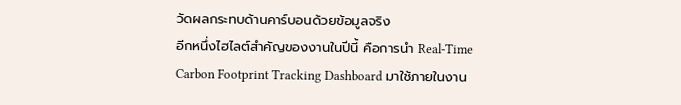วัดผลกระทบด้านคาร์บอนด้วยข้อมูลจริง
อีกหนึ่งไฮไลต์สำคัญของงานในปีนี้ คือการนำ Real-Time Carbon Footprint Tracking Dashboard มาใช้ภายในงาน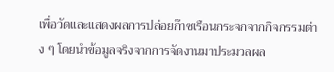เพื่อวัดและแสดงผลการปล่อยก๊าซเรือนกระจกจากกิจกรรมต่าง ๆ โดยนำข้อมูลจริงจากการจัดงานมาประมวลผล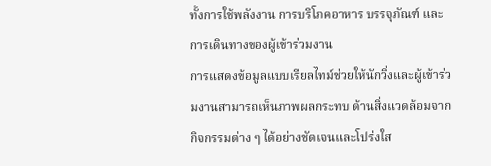ทั้งการใช้พลังงาน การบริโภคอาหาร บรรจุภัณฑ์ และการเดินทางของผู้เข้าร่วมงาน
การแสดงข้อมูลแบบเรียลไทม์ช่วยให้นักวิ่งและผู้เข้าร่วมงานสามารถเห็นภาพผลกระทบ ด้านสิ่งแวดล้อมจากกิจกรรมต่าง ๆ ได้อย่างชัดเจนและโปร่งใส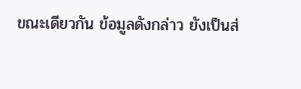ขณะเดียวกัน ข้อมูลดังกล่าว ยังเป็นส่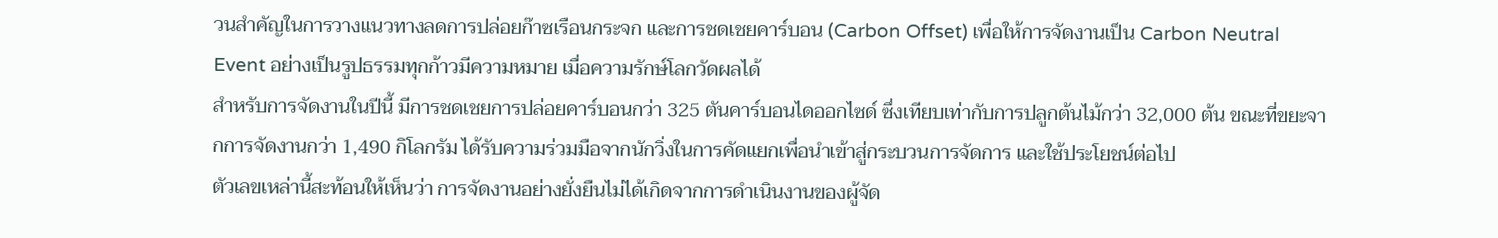วนสำคัญในการวางแนวทางลดการปล่อยก๊าซเรือนกระจก และการชดเชยคาร์บอน (Carbon Offset) เพื่อให้การจัดงานเป็น Carbon Neutral Event อย่างเป็นรูปธรรมทุกก้าวมีความหมาย เมื่อความรักษ์โลกวัดผลได้
สำหรับการจัดงานในปีนี้ มีการชดเชยการปล่อยคาร์บอนกว่า 325 ตันคาร์บอนไดออกไซด์ ซึ่งเทียบเท่ากับการปลูกต้นไม้กว่า 32,000 ต้น ขณะที่ขยะจากการจัดงานกว่า 1,490 กิโลกรัม ได้รับความร่วมมือจากนักวิ่งในการคัดแยกเพื่อนำเข้าสู่กระบวนการจัดการ และใช้ประโยชน์ต่อไป
ตัวเลขเหล่านี้สะท้อนให้เห็นว่า การจัดงานอย่างยั่งยืนไม่ได้เกิดจากการดำเนินงานของผู้จัด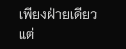เพียงฝ่ายเดียว แต่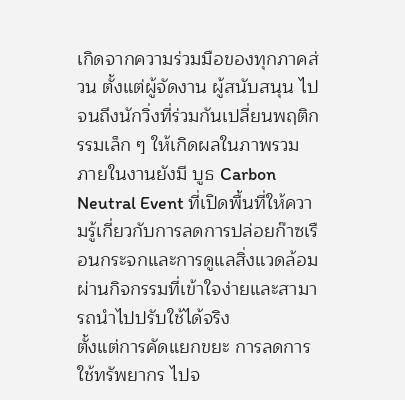เกิดจากความร่วมมือของทุกภาคส่วน ตั้งแต่ผู้จัดงาน ผู้สนับสนุน ไปจนถึงนักวิ่งที่ร่วมกันเปลี่ยนพฤติกรรมเล็ก ๆ ให้เกิดผลในภาพรวม
ภายในงานยังมี บูธ Carbon Neutral Event ที่เปิดพื้นที่ให้ความรู้เกี่ยวกับการลดการปล่อยก๊าซเรือนกระจกและการดูแลสิ่งแวดล้อม ผ่านกิจกรรมที่เข้าใจง่ายและสามารถนำไปปรับใช้ได้จริง
ตั้งแต่การคัดแยกขยะ การลดการใช้ทรัพยากร ไปจ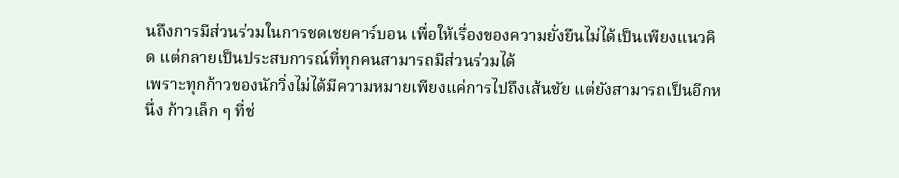นถึงการมีส่วนร่วมในการชดเชยคาร์บอน เพื่อให้เรื่องของความยั่งยืนไม่ได้เป็นเพียงแนวคิด แต่กลายเป็นประสบการณ์ที่ทุกคนสามารถมีส่วนร่วมได้
เพราะทุกก้าวของนักวิ่งไม่ได้มีความหมายเพียงแค่การไปถึงเส้นชัย แต่ยังสามารถเป็นอีกหนึ่ง ก้าวเล็ก ๆ ที่ช่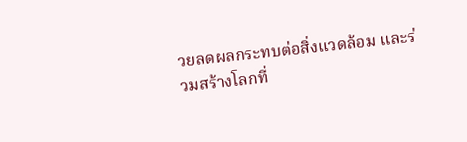วยลดผลกระทบต่อสิ่งแวดล้อม และร่วมสร้างโลกที่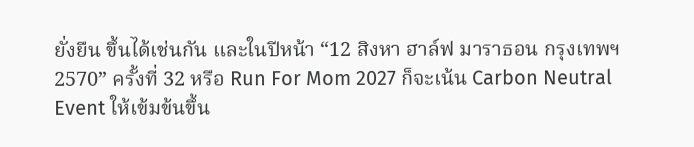ยั่งยืน ขึ้นได้เช่นกัน และในปีหน้า “12 สิงหา ฮาล์ฟ มาราธอน กรุงเทพฯ 2570” ครั้งที่ 32 หรือ Run For Mom 2027 ก็จะเน้น Carbon Neutral Event ให้เข้มข้นขึ้น